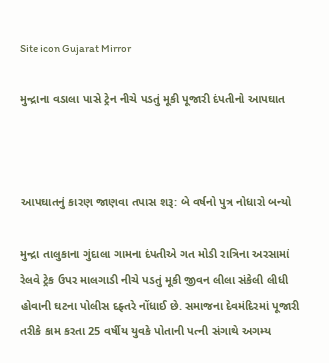Site icon Gujarat Mirror

મુન્દ્રાના વડાલા પાસે ટ્રેન નીચે પડતું મૂકી પૂજારી દંપતીનો આપઘાત



આપઘાતનું કારણ જાણવા તપાસ શરૂ: બે વર્ષનો પુત્ર નોધારો બન્યો

મુન્દ્રા તાલુકાના ગુંદાલા ગામના દંપતીએ ગત મોડી રાત્રિના અરસામાં રેલવે ટ્રેક ઉપર માલગાડી નીચે પડતું મૂકી જીવન લીલા સંકેલી લીધી હોવાની ઘટના પોલીસ દફ્તરે નોંધાઈ છે. સમાજના દેવમંદિરમાં પૂજારી તરીકે કામ કરતા 25 વર્ષીય યુવકે પોતાની પત્ની સંગાથે અગમ્ય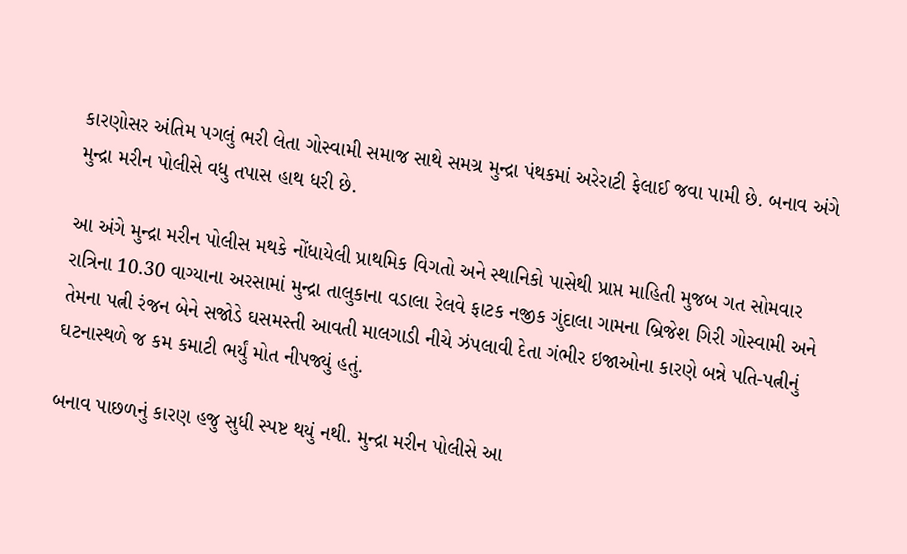કારણોસર અંતિમ પગલું ભરી લેતા ગોસ્વામી સમાજ સાથે સમગ્ર મુન્દ્રા પંથકમાં અરેરાટી ફેલાઈ જવા પામી છે. બનાવ અંગે મુન્દ્રા મરીન પોલીસે વધુ તપાસ હાથ ધરી છે.

આ અંગે મુન્દ્રા મરીન પોલીસ મથકે નોંધાયેલી પ્રાથમિક વિગતો અને સ્થાનિકો પાસેથી પ્રાપ્ત માહિતી મુજબ ગત સોમવાર રાત્રિના 10.30 વાગ્યાના અરસામાં મુન્દ્રા તાલુકાના વડાલા રેલવે ફાટક નજીક ગુંદાલા ગામના બ્રિજેશ ગિરી ગોસ્વામી અને તેમના પત્ની રંજન બેને સજોડે ઘસમસ્તી આવતી માલગાડી નીચે ઝંપલાવી દેતા ગંભીર ઇજાઓના કારણે બન્ને પતિ-પત્નીનું ઘટનાસ્થળે જ કમ કમાટી ભર્યું મોત નીપજ્યું હતું.

બનાવ પાછળનું કારણ હજુ સુધી સ્પષ્ટ થયું નથી. મુન્દ્રા મરીન પોલીસે આ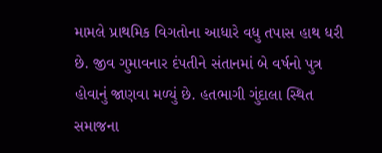મામલે પ્રાથમિક વિગતોના આધારે વધુ તપાસ હાથ ધરી છે. જીવ ગુમાવનાર દંપતીને સંતાનમાં બે વર્ષનો પુત્ર હોવાનું જાણવા મળ્યું છે. હતભાગી ગુંદાલા સ્થિત સમાજના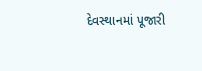દેવસ્થાનમાં પૂજારી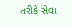તરીકે સેવા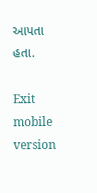આપતા હતા.

Exit mobile version